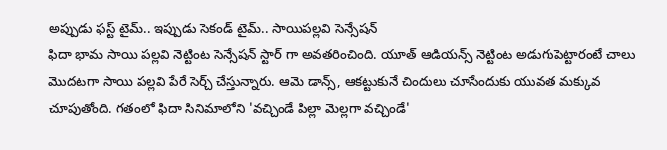అప్పుడు ఫస్ట్ టైమ్.. ఇప్పుడు సెకండ్ టైమ్.. సాయిపల్లవి సెన్సేషన్
ఫిదా భామ సాయి పల్లవి నెట్టింట సెన్సేషన్ స్టార్ గా అవతరించింది. యూత్ ఆడియన్స్ నెట్టింట అడుగుపెట్టారంటే చాలు మొదటగా సాయి పల్లవి పేరే సెర్చ్ చేస్తున్నారు. ఆమె డాన్స్, ఆకట్టుకునే చిందులు చూసేందుకు యువత మక్కువ చూపుతోంది. గతంలో ఫిదా సినిమాలోని 'వచ్చిండే పిల్లా మెల్లగా వచ్చిండే'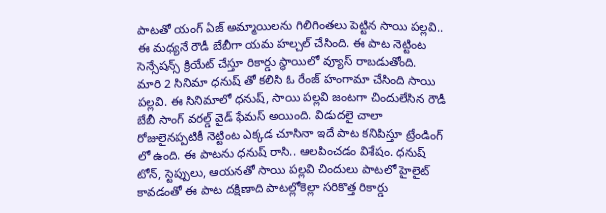పాటతో యంగ్ ఏజ్ అమ్మాయిలను గిలిగింతలు పెట్టిన సాయి పల్లవి.. ఈ మధ్యనే రౌడీ బేబీగా యమ హల్చల్ చేసింది. ఈ పాట నెట్టింట సెన్సేషన్స్ క్రియేట్ చేస్తూ రికార్డు స్థాయిలో వ్యూస్ రాబడుతోంది.
మారి 2 సినిమా ధనుష్ తో కలిసి ఓ రేంజ్ హంగామా చేసింది సాయి పల్లవి. ఈ సినిమాలో ధనుష్, సాయి పల్లవి జంటగా చిందులేసిన రౌడీ బేబీ సాంగ్ వరల్డ్ వైడ్ ఫేమస్ అయింది. విడుదలై చాలా రోజులైనప్పటికీ నెట్టింట ఎక్కడ చూసినా ఇదే పాట కనిపిస్తూ ట్రేండింగ్ లో ఉంది. ఈ పాటను ధనుష్ రాసి.. ఆలపించడం విశేషం. ధనుష్ టోన్, స్టెప్పులు, ఆయనతో సాయి పల్లవి చిందులు పాటలో హైలైట్ కావడంతో ఈ పాట దక్షిణాది పాటల్లోకెల్లా సరికొత్త రికార్డు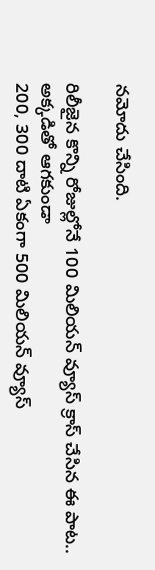నమోదు చేసింది.

రిలీజైన కొన్ని రోజుల్లోనే 100 మిలియన్ వ్యూస్ క్రాస్ చేసిన ఈ పాట.. అక్కడితో ఆగకుండా
200, 300 దాటి ఏకంగా 500 మిలియన్ వ్యూస్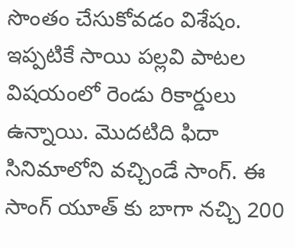సొంతం చేసుకోవడం విశేషం. ఇప్పటికే సాయి పల్లవి పాటల విషయంలో రెండు రికార్డులు ఉన్నాయి. మొదటిది ఫిదా సినిమాలోని వచ్చిండే సాంగ్. ఈ సాంగ్ యూత్ కు బాగా నచ్చి 200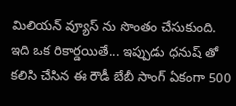మిలియన్ వ్యూస్ ను సొంతం చేసుకుంది. ఇది ఒక రికార్డయితే... ఇప్పుడు ధనుష్ తో కలిసి చేసిన ఈ రౌడీ బేబీ సాంగ్ ఏకంగా 500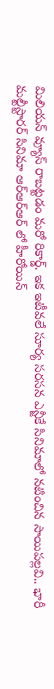మిలియన్ వ్యూస్ రాబట్టడం మరో రికార్డ్. ఇక ఇటీవలే సూర్య సరసన ఎన్జీకే సినిమాలో నటించిన సాయిపల్లవి.. భారీ మల్టీస్టారర్ సినిమా ఆర్ఆర్ఆర్ లో హీరోయిన్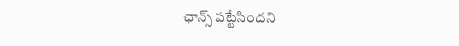ఛాన్స్ పట్టేసిందని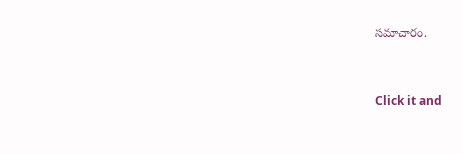సమాచారం.


Click it and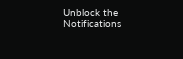Unblock the Notifications